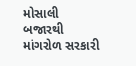મોસાલી બજારથી માંગરોળ સરકારી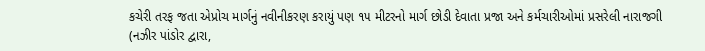કચેરી તરફ જતા એપ્રોચ માર્ગનું નવીનીકરણ કરાયું પણ ૧૫ મીટરનો માર્ગ છોડી દેવાતા પ્રજા અને કર્મચારીઓમાં પ્રસરેલી નારાજગી
(નઝીર પાંડોર દ્વારા,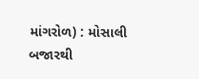માંગરોળ) : મોસાલી બજારથી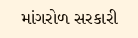માંગરોળ સરકારી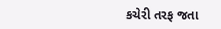કચેરી તરફ જતા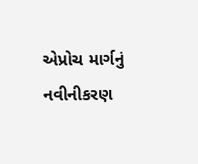એપ્રોચ માર્ગનું નવીનીકરણ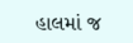હાલમાં જ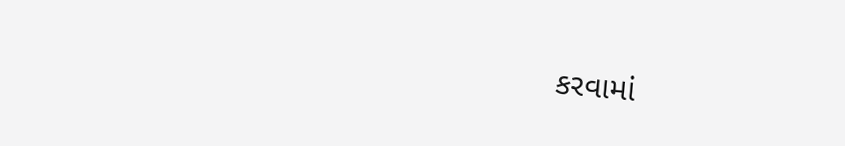કરવામાં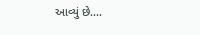આવ્યું છે....